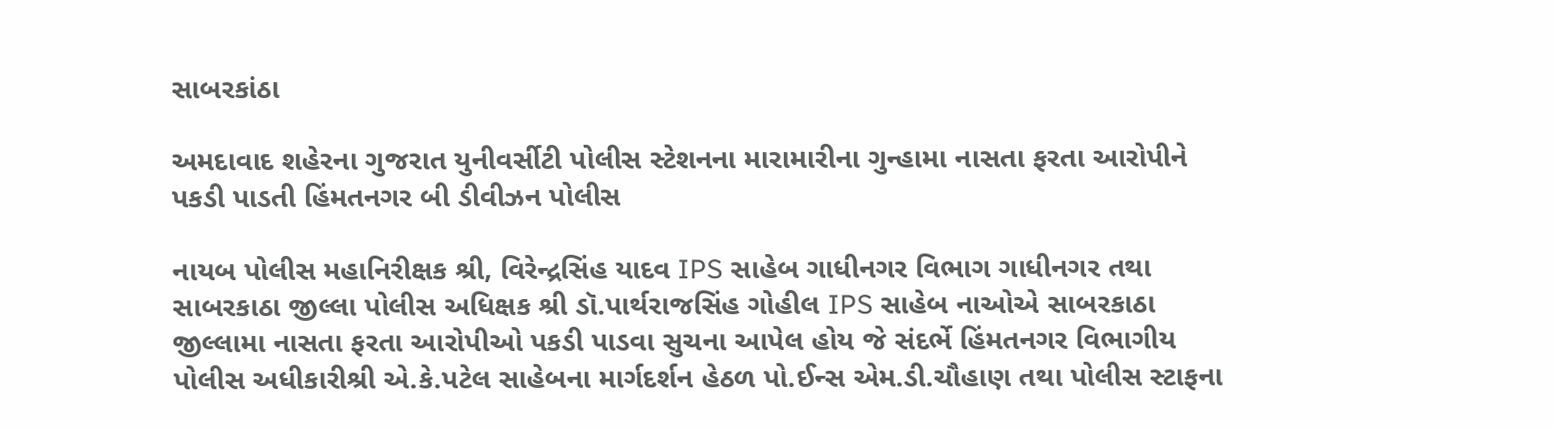સાબરકાંઠા

અમદાવાદ શહેરના ગુજરાત યુનીવર્સીટી પોલીસ સ્ટેશનના મારામારીના ગુન્હામા નાસતા ફરતા આરોપીને પકડી પાડતી હિંમતનગર બી ડીવીઝન પોલીસ

નાયબ પોલીસ મહાનિરીક્ષક શ્રી, વિરેન્દ્રસિંહ યાદવ IPS સાહેબ ગાધીનગર વિભાગ ગાધીનગર તથા સાબરકાઠા જીલ્લા પોલીસ અધિક્ષક શ્રી ડૉ.પાર્થરાજસિંહ ગોહીલ IPS સાહેબ નાઓએ સાબરકાઠા જીલ્લામા નાસતા ફરતા આરોપીઓ પકડી પાડવા સુચના આપેલ હોય જે સંદર્ભે હિંમતનગર વિભાગીય પોલીસ અધીકારીશ્રી એ.કે.પટેલ સાહેબના માર્ગદર્શન હેઠળ પો.ઈન્સ એમ.ડી.ચૌહાણ તથા પોલીસ સ્ટાફના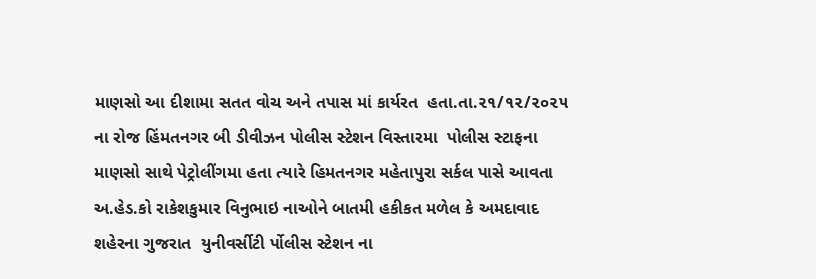માણસો આ દીશામા સતત વોચ અને તપાસ માં કાર્યરત  હતા.તા.૨૧/૧૨/૨૦૨૫ ના રોજ હિંમતનગર બી ડીવીઝન પોલીસ સ્ટેશન વિસ્તારમા  પોલીસ સ્ટાફના માણસો સાથે પેટ્રોલીંગમા હતા ત્યારે હિમતનગર મહેતાપુરા સર્કલ પાસે આવતા અ.હેડ.કો રાકેશકુમાર વિનુભાઇ નાઓને બાતમી હકીકત મળેલ કે અમદાવાદ શહેરના ગુજરાત  યુનીવર્સીટી ર્પોલીસ સ્ટેશન ના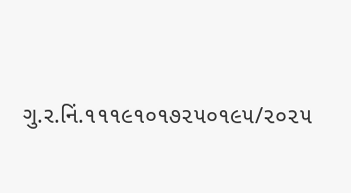ગુ.ર.નિં.૧૧૧૯૧૦૧૭૨૫૦૧૯૫/૨૦૨૫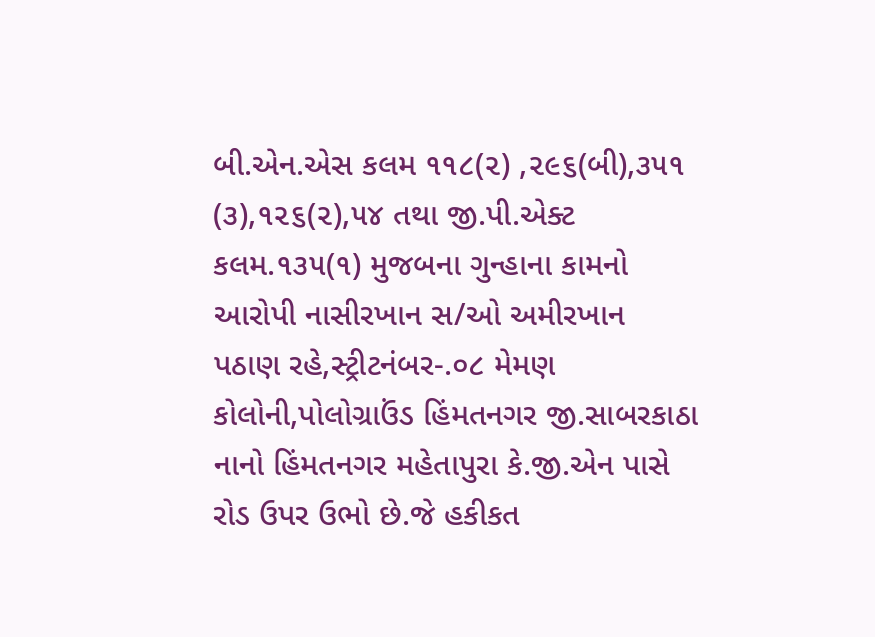બી.એન.એસ કલમ ૧૧૮(૨) ,૨૯૬(બી),૩૫૧ (૩),૧૨૬(૨),૫૪ તથા જી.પી.એક્ટ કલમ.૧૩૫(૧) મુજબના ગુન્હાના કામનો આરોપી નાસીરખાન સ/ઓ અમીરખાન પઠાણ રહે,સ્ટ્રીટનંબર-.૦૮ મેમણ કોલોની,પોલોગ્રાઉંડ હિંમતનગર જી.સાબરકાઠા નાનો હિંમતનગર મહેતાપુરા કે.જી.એન પાસે રોડ ઉપર ઉભો છે.જે હકીકત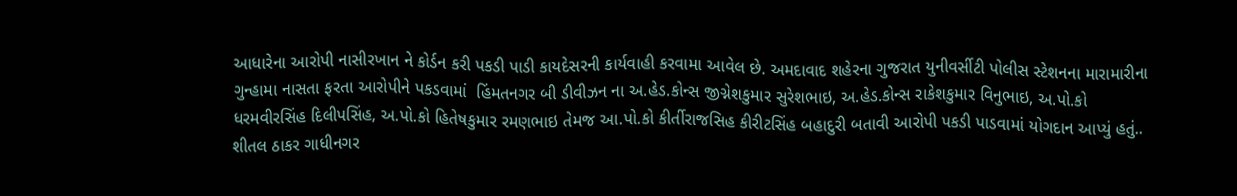આધારેના આરોપી નાસીરખાન ને કોર્ડન કરી પકડી પાડી કાયદેસરની કાર્યવાહી કરવામા આવેલ છે. અમદાવાદ શહેરના ગુજરાત યુનીવર્સીટી પોલીસ સ્ટેશનના મારામારીના ગુન્હામા નાસતા ફરતા આરોપીને પકડવામાં  હિંમતનગર બી ડીવીઝન ના અ.હેડ.કોન્સ જીગ્નેશકુમાર સુરેશભાઇ, અ.હેડ.કોન્સ રાકેશકુમાર વિનુભાઇ, અ.પો.કો ધરમવીરસિંહ દિલીપસિંહ, અ.પો.કો હિતેષકુમાર રમણભાઇ તેમજ આ.પો.કો કીર્તીરાજસિહ કીરીટસિંહ બહાદુરી બતાવી આરોપી પકડી પાડવામાં યોગદાન આપ્યું હતું..   શીતલ ઠાકર ગાધીનગર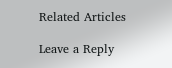Related Articles

Leave a Reply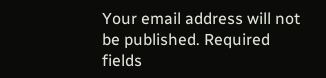Your email address will not be published. Required fields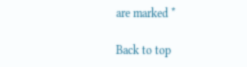are marked *

Back to top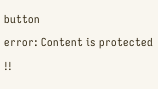button
error: Content is protected !!